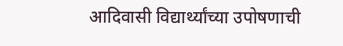आदिवासी विद्यार्थ्यांच्या उपोषणाची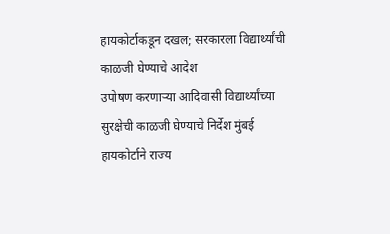हायकोर्टाकडून दखल; सरकारला विद्यार्थ्यांची काळजी घेण्याचे आदेश
उपोषण करणाऱ्या आदिवासी विद्यार्थ्यांच्या सुरक्षेची काळजी घेण्याचे निर्देश मुंबई हायकोर्टाने राज्य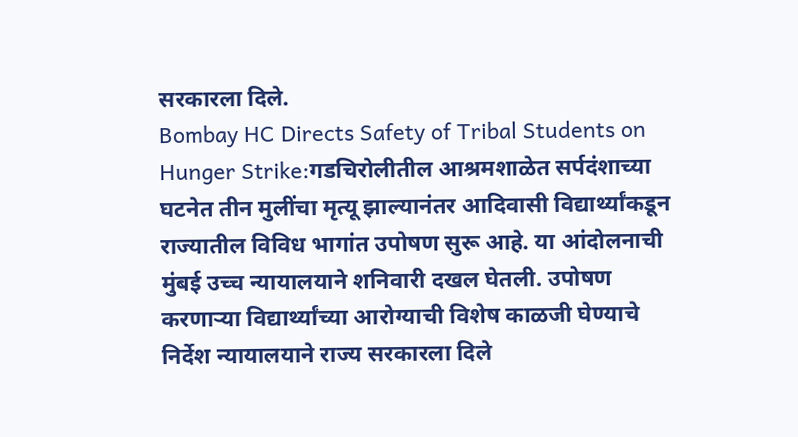सरकारला दिले.
Bombay HC Directs Safety of Tribal Students on Hunger Strike:गडचिरोलीतील आश्रमशाळेत सर्पदंशाच्या घटनेत तीन मुलींचा मृत्यू झाल्यानंतर आदिवासी विद्यार्थ्यांकडून राज्यातील विविध भागांत उपोषण सुरू आहे. या आंदोलनाची मुंबई उच्च न्यायालयाने शनिवारी दखल घेतली. उपोषण करणाऱ्या विद्यार्थ्यांच्या आरोग्याची विशेष काळजी घेण्याचे निर्देश न्यायालयाने राज्य सरकारला दिले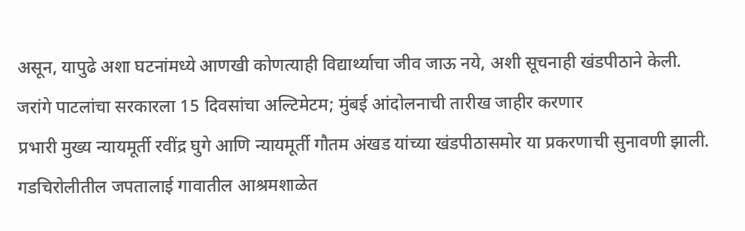असून, यापुढे अशा घटनांमध्ये आणखी कोणत्याही विद्यार्थ्याचा जीव जाऊ नये, अशी सूचनाही खंडपीठाने केली.
जरांगे पाटलांचा सरकारला 15 दिवसांचा अल्टिमेटम; मुंबई आंदोलनाची तारीख जाहीर करणार
प्रभारी मुख्य न्यायमूर्ती रवींद्र घुगे आणि न्यायमूर्ती गौतम अंखड यांच्या खंडपीठासमोर या प्रकरणाची सुनावणी झाली. गडचिरोलीतील जपतालाई गावातील आश्रमशाळेत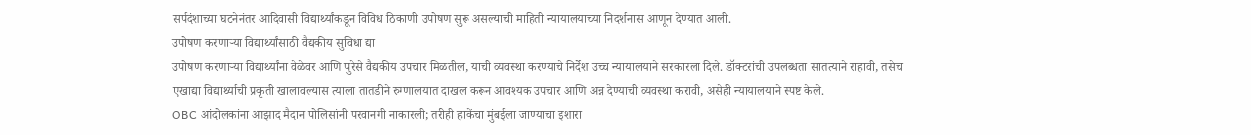सर्पदंशाच्या घटनेनंतर आदिवासी विद्यार्थ्यांकडून विविध ठिकाणी उपोषण सुरू असल्याची माहिती न्यायालयाच्या निदर्शनास आणून देण्यात आली.
उपोषण करणाऱ्या विद्यार्थ्यांसाठी वैद्यकीय सुविधा द्या
उपोषण करणाऱ्या विद्यार्थ्यांना वेळेवर आणि पुरेसे वैद्यकीय उपचार मिळतील, याची व्यवस्था करण्याचे निर्देश उच्च न्यायालयाने सरकारला दिले. डॉक्टरांची उपलब्धता सातत्याने राहावी, तसेच एखाद्या विद्यार्थ्याची प्रकृती खालावल्यास त्याला तातडीने रुग्णालयात दाखल करून आवश्यक उपचार आणि अन्न देण्याची व्यवस्था करावी, असेही न्यायालयाने स्पष्ट केले.
OBC आंदोलकांना आझाद मैदान पोलिसांनी परवानगी नाकारली; तरीही हाकेंचा मुंबईला जाण्याचा इशारा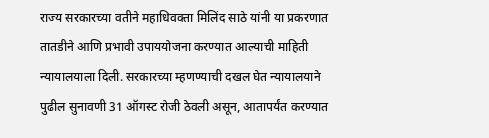राज्य सरकारच्या वतीने महाधिवक्ता मिलिंद साठे यांनी या प्रकरणात तातडीने आणि प्रभावी उपाययोजना करण्यात आल्याची माहिती न्यायालयाला दिली. सरकारच्या म्हणण्याची दखल घेत न्यायालयाने पुढील सुनावणी 31 ऑगस्ट रोजी ठेवली असून, आतापर्यंत करण्यात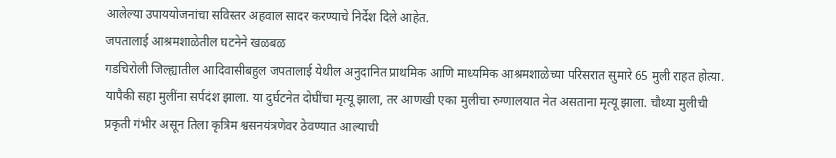आलेल्या उपाययोजनांचा सविस्तर अहवाल सादर करण्याचे निर्देश दिले आहेत.
जपतालाई आश्रमशाळेतील घटनेने खळबळ
गडचिरोली जिल्ह्यातील आदिवासीबहुल जपतालाई येथील अनुदानित प्राथमिक आणि माध्यमिक आश्रमशाळेच्या परिसरात सुमारे 65 मुली राहत होत्या. यापैकी सहा मुलींना सर्पदंश झाला. या दुर्घटनेत दोघींचा मृत्यू झाला, तर आणखी एका मुलीचा रुग्णालयात नेत असताना मृत्यू झाला. चौथ्या मुलीची प्रकृती गंभीर असून तिला कृत्रिम श्वसनयंत्रणेवर ठेवण्यात आल्याची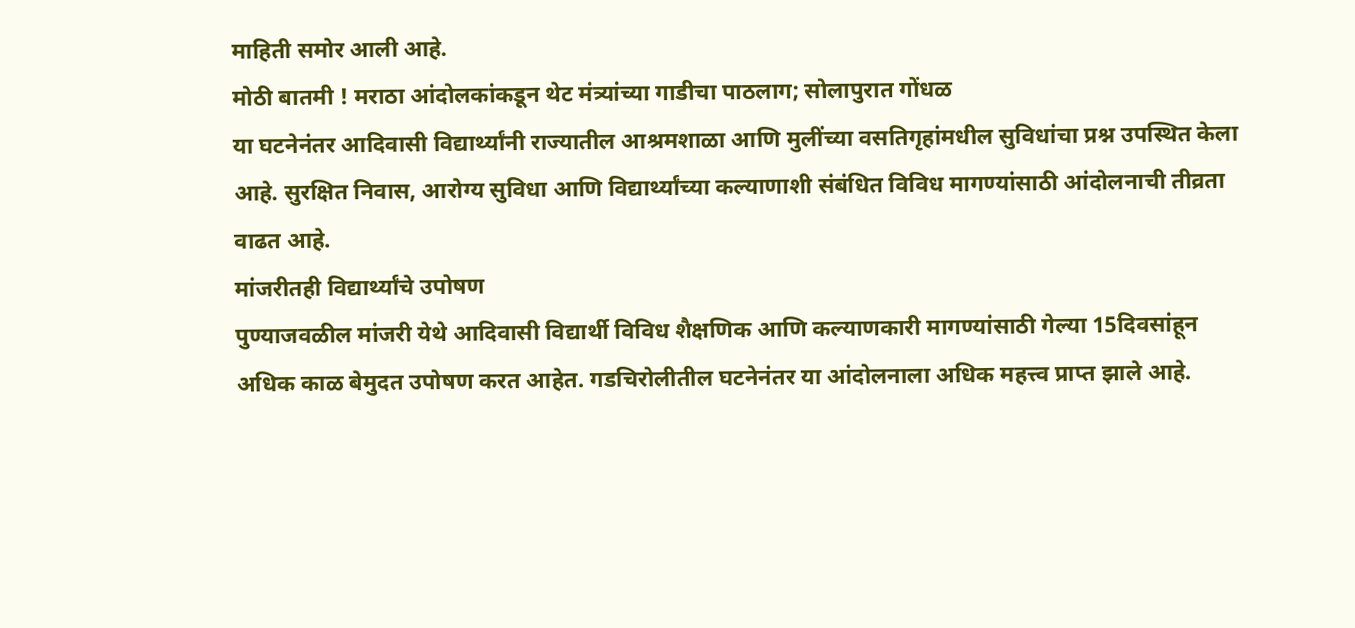माहिती समोर आली आहे.
मोठी बातमी ! मराठा आंदोलकांकडून थेट मंत्र्यांच्या गाडीचा पाठलाग; सोलापुरात गोंधळ
या घटनेनंतर आदिवासी विद्यार्थ्यांनी राज्यातील आश्रमशाळा आणि मुलींच्या वसतिगृहांमधील सुविधांचा प्रश्न उपस्थित केला आहे. सुरक्षित निवास, आरोग्य सुविधा आणि विद्यार्थ्यांच्या कल्याणाशी संबंधित विविध मागण्यांसाठी आंदोलनाची तीव्रता वाढत आहे.
मांजरीतही विद्यार्थ्यांचे उपोषण
पुण्याजवळील मांजरी येथे आदिवासी विद्यार्थी विविध शैक्षणिक आणि कल्याणकारी मागण्यांसाठी गेल्या 15दिवसांहून अधिक काळ बेमुदत उपोषण करत आहेत. गडचिरोलीतील घटनेनंतर या आंदोलनाला अधिक महत्त्व प्राप्त झाले आहे.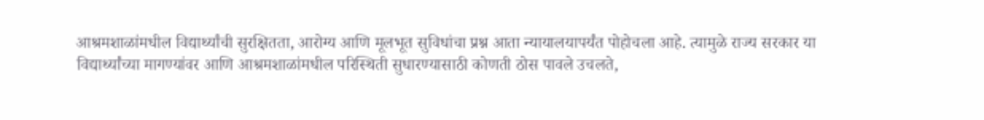आश्रमशाळांमधील विद्यार्थ्यांची सुरक्षितता, आरोग्य आणि मूलभूत सुविधांचा प्रश्न आता न्यायालयापर्यंत पोहोचला आहे. त्यामुळे राज्य सरकार या विद्यार्थ्यांच्या मागण्यांवर आणि आश्रमशाळांमधील परिस्थिती सुधारण्यासाठी कोणती ठोस पावले उचलते,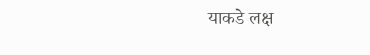याकडे लक्ष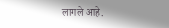लागले आहे.